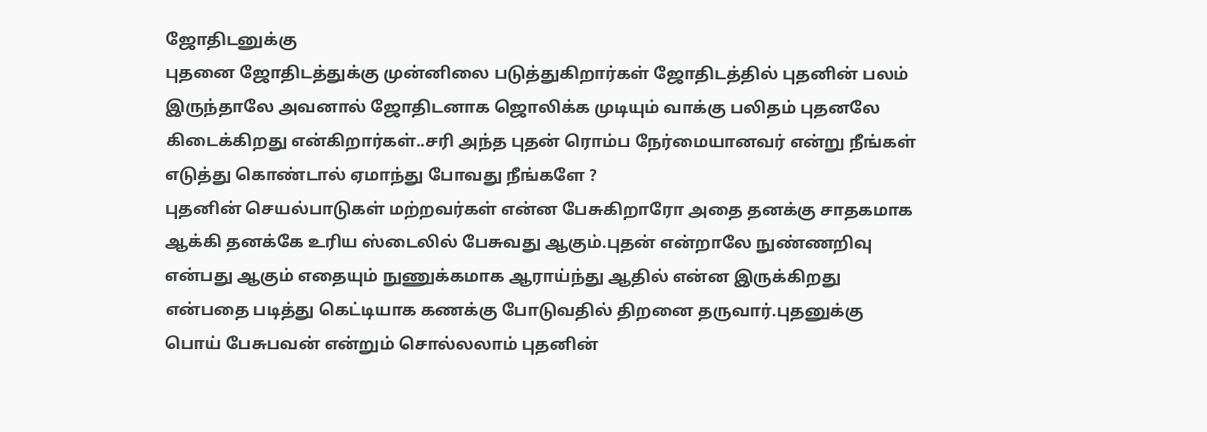ஜோதிடனுக்கு
புதனை ஜோதிடத்துக்கு முன்னிலை படுத்துகிறார்கள் ஜோதிடத்தில் புதனின் பலம் இருந்தாலே அவனால் ஜோதிடனாக ஜொலிக்க முடியும் வாக்கு பலிதம் புதனலே கிடைக்கிறது என்கிறார்கள்..சரி அந்த புதன் ரொம்ப நேர்மையானவர் என்று நீங்கள் எடுத்து கொண்டால் ஏமாந்து போவது நீங்களே ?
புதனின் செயல்பாடுகள் மற்றவர்கள் என்ன பேசுகிறாரோ அதை தனக்கு சாதகமாக ஆக்கி தனக்கே உரிய ஸ்டைலில் பேசுவது ஆகும்.புதன் என்றாலே நுண்ணறிவு என்பது ஆகும் எதையும் நுணுக்கமாக ஆராய்ந்து ஆதில் என்ன இருக்கிறது என்பதை படித்து கெட்டியாக கணக்கு போடுவதில் திறனை தருவார்.புதனுக்கு பொய் பேசுபவன் என்றும் சொல்லலாம் புதனின்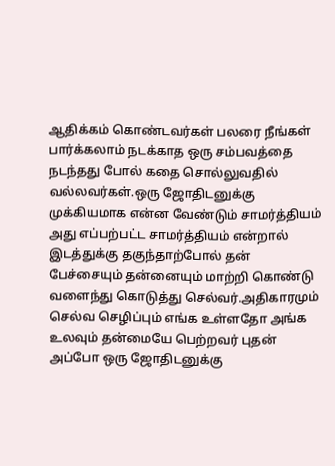ஆதிக்கம் கொண்டவர்கள் பலரை நீங்கள் பார்க்கலாம் நடக்காத ஒரு சம்பவத்தை நடந்தது போல் கதை சொல்லுவதில் வல்லவர்கள்.ஒரு ஜோதிடனுக்கு முக்கியமாக என்ன வேண்டும் சாமர்த்தியம் அது எப்பற்பட்ட சாமர்த்தியம் என்றால் இடத்துக்கு தகுந்தாற்போல் தன் பேச்சையும் தன்னையும் மாற்றி கொண்டு வளைந்து கொடுத்து செல்வர்.அதிகாரமும் செல்வ செழிப்பும் எங்க உள்ளதோ அங்க உலவும் தன்மையே பெற்றவர் புதன் அப்போ ஒரு ஜோதிடனுக்கு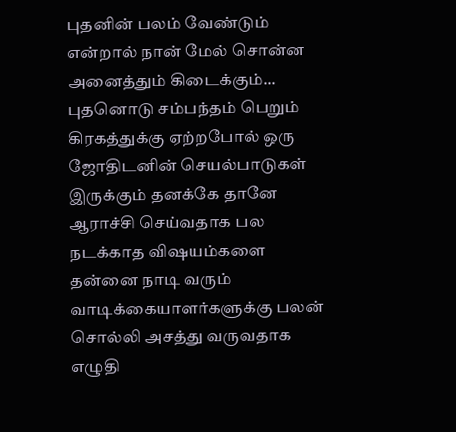புதனின் பலம் வேண்டும் என்றால் நான் மேல் சொன்ன அனைத்தும் கிடைக்கும்...
புதனொடு சம்பந்தம் பெறும் கிரகத்துக்கு ஏற்றபோல் ஒரு ஜோதிடனின் செயல்பாடுகள் இருக்கும் தனக்கே தானே ஆராச்சி செய்வதாக பல நடக்காத விஷயம்களை தன்னை நாடி வரும் வாடிக்கையாளர்களுக்கு பலன் சொல்லி அசத்து வருவதாக எழுதி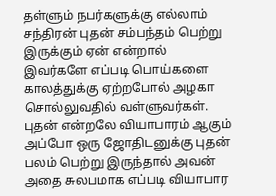தள்ளும் நபர்களுக்கு எல்லாம் சந்திரன் புதன் சம்பந்தம் பெற்று இருக்கும் ஏன் என்றால் இவர்களே எப்படி பொய்களை காலத்துக்கு ஏற்றபோல் அழகா சொல்லுவதில் வள்ளுவர்கள்.
புதன் என்றலே வியாபாரம் ஆகும் அப்போ ஒரு ஜோதிடனுக்கு புதன் பலம் பெற்று இருந்தால் அவன் அதை சுலபமாக எப்படி வியாபார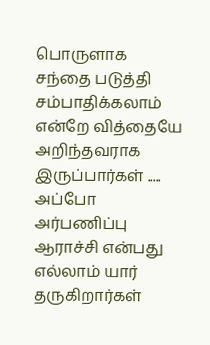பொருளாக சந்தை படுத்தி சம்பாதிக்கலாம் என்றே வித்தையே அறிந்தவராக இருப்பார்கள் .....
அப்போ அர்பணிப்பு ஆராச்சி என்பது எல்லாம் யார் தருகிறார்கள்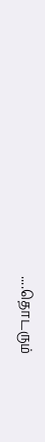....தொடரும்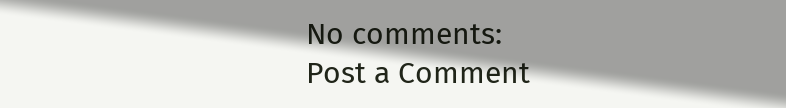No comments:
Post a Comment